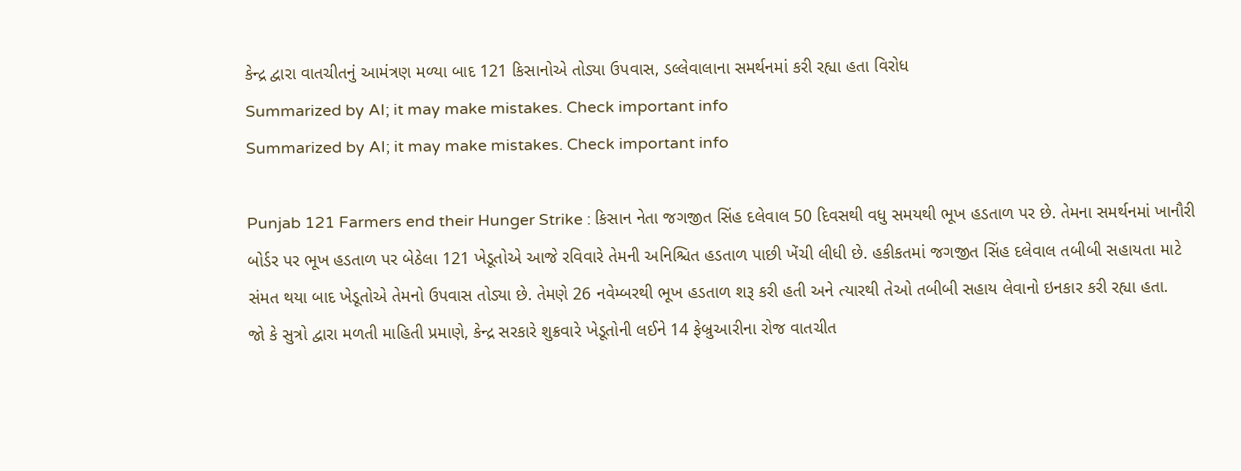કેન્દ્ર દ્વારા વાતચીતનું આમંત્રણ મળ્યા બાદ 121 કિસાનોએ તોડ્યા ઉપવાસ, ડલ્લેવાલાના સમર્થનમાં કરી રહ્યા હતા વિરોધ
Summarized by AI; it may make mistakes. Check important info
Summarized by AI; it may make mistakes. Check important info

Punjab 121 Farmers end their Hunger Strike : કિસાન નેતા જગજીત સિંહ દલેવાલ 50 દિવસથી વધુ સમયથી ભૂખ હડતાળ પર છે. તેમના સમર્થનમાં ખાનૌરી બોર્ડર પર ભૂખ હડતાળ પર બેઠેલા 121 ખેડૂતોએ આજે રવિવારે તેમની અનિશ્ચિત હડતાળ પાછી ખેંચી લીધી છે. હકીકતમાં જગજીત સિંહ દલેવાલ તબીબી સહાયતા માટે સંમત થયા બાદ ખેડૂતોએ તેમનો ઉપવાસ તોડ્યા છે. તેમણે 26 નવેમ્બરથી ભૂખ હડતાળ શરૂ કરી હતી અને ત્યારથી તેઓ તબીબી સહાય લેવાનો ઇનકાર કરી રહ્યા હતા.
જો કે સુત્રો દ્વારા મળતી માહિતી પ્રમાણે, કેન્દ્ર સરકારે શુક્રવારે ખેડૂતોની લઈને 14 ફેબ્રુઆરીના રોજ વાતચીત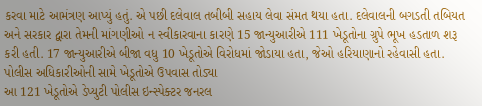કરવા માટે આમંત્રણ આપ્યું હતું. એ પછી દલેવાલ તબીબી સહાય લેવા સંમત થયા હતા. દલેવાલની બગડતી તબિયત અને સરકાર દ્વારા તેમની માંગણીઓ ન સ્વીકારવાના કારણે 15 જાન્યુઆરીએ 111 ખેડૂતોના ગ્રુપે ભૂખ હડતાળ શરૂ કરી હતી. 17 જાન્યુઆરીએ બીજા વધુ 10 ખેડૂતોએ વિરોધમાં જોડાયા હતા, જેઓ હરિયાણાનો રહેવાસી હતા.
પોલીસ અધિકારીઓની સામે ખેડૂતોએ ઉપવાસ તોડ્યા
આ 121 ખેડૂતોએ ડેપ્યુટી પોલીસ ઇન્સ્પેક્ટર જનરલ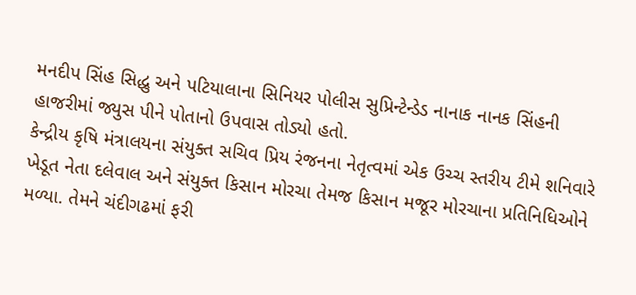મનદીપ સિંહ સિદ્ધુ અને પટિયાલાના સિનિયર પોલીસ સુપ્રિન્ટેન્ડેડ નાનાક નાનક સિંહની હાજરીમાં જ્યુસ પીને પોતાનો ઉપવાસ તોડ્યો હતો.
કેન્દ્રીય કૃષિ મંત્રાલયના સંયુક્ત સચિવ પ્રિય રંજનના નેતૃત્વમાં એક ઉચ્ચ સ્તરીય ટીમે શનિવારે ખેડૂત નેતા દલેવાલ અને સંયુક્ત કિસાન મોરચા તેમજ કિસાન મજૂર મોરચાના પ્રતિનિધિઓને મળ્યા. તેમને ચંદીગઢમાં ફરી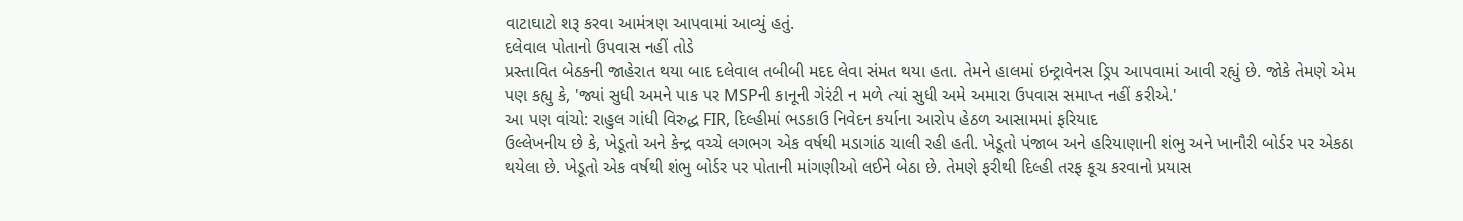વાટાઘાટો શરૂ કરવા આમંત્રણ આપવામાં આવ્યું હતું.
દલેવાલ પોતાનો ઉપવાસ નહીં તોડે
પ્રસ્તાવિત બેઠકની જાહેરાત થયા બાદ દલેવાલ તબીબી મદદ લેવા સંમત થયા હતા. તેમને હાલમાં ઇન્ટ્રાવેનસ ડ્રિપ આપવામાં આવી રહ્યું છે. જોકે તેમણે એમ પણ કહ્યુ કે, 'જ્યાં સુધી અમને પાક પર MSPની કાનૂની ગેરંટી ન મળે ત્યાં સુધી અમે અમારા ઉપવાસ સમાપ્ત નહીં કરીએ.'
આ પણ વાંચો: રાહુલ ગાંધી વિરુદ્ધ FIR, દિલ્હીમાં ભડકાઉ નિવેદન કર્યાના આરોપ હેઠળ આસામમાં ફરિયાદ
ઉલ્લેખનીય છે કે, ખેડૂતો અને કેન્દ્ર વચ્ચે લગભગ એક વર્ષથી મડાગાંઠ ચાલી રહી હતી. ખેડૂતો પંજાબ અને હરિયાણાની શંભુ અને ખાનૌરી બોર્ડર પર એકઠા થયેલા છે. ખેડૂતો એક વર્ષથી શંભુ બોર્ડર પર પોતાની માંગણીઓ લઈને બેઠા છે. તેમણે ફરીથી દિલ્હી તરફ કૂચ કરવાનો પ્રયાસ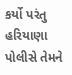કર્યો પરંતુ હરિયાણા પોલીસે તેમને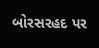બોરસરહદ પર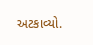અટકાવ્યો.